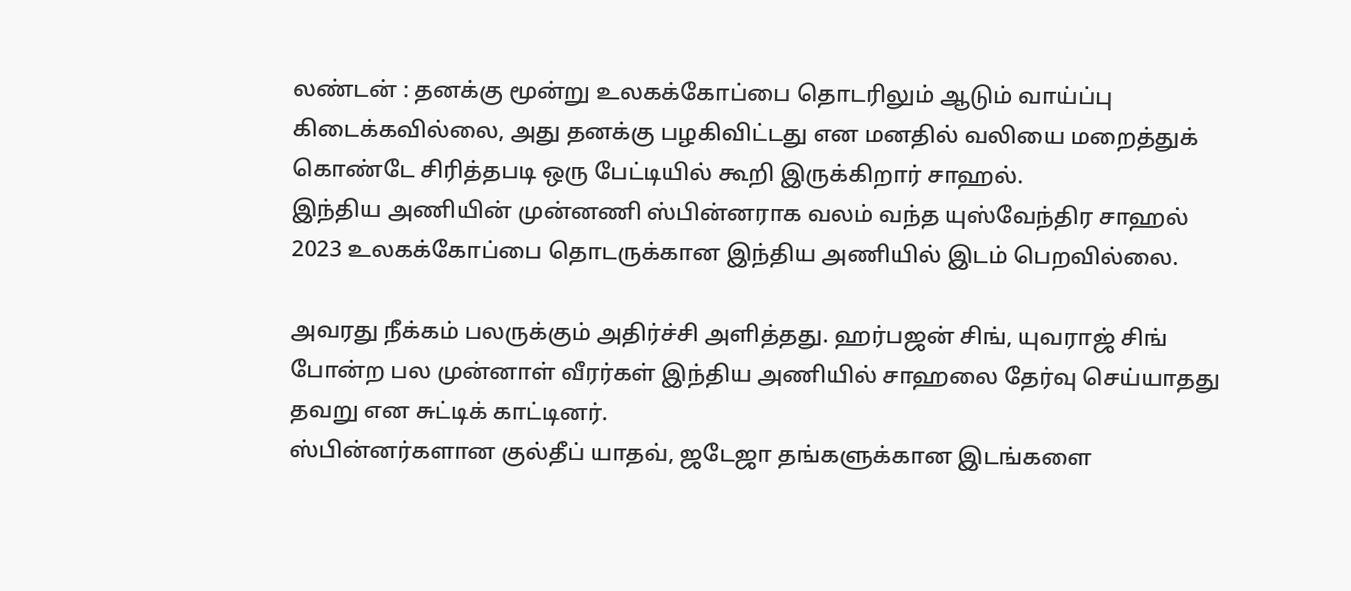லண்டன் : தனக்கு மூன்று உலகக்கோப்பை தொடரிலும் ஆடும் வாய்ப்பு கிடைக்கவில்லை, அது தனக்கு பழகிவிட்டது என மனதில் வலியை மறைத்துக் கொண்டே சிரித்தபடி ஒரு பேட்டியில் கூறி இருக்கிறார் சாஹல்.
இந்திய அணியின் முன்னணி ஸ்பின்னராக வலம் வந்த யுஸ்வேந்திர சாஹல் 2023 உலகக்கோப்பை தொடருக்கான இந்திய அணியில் இடம் பெறவில்லை.

அவரது நீக்கம் பலருக்கும் அதிர்ச்சி அளித்தது. ஹர்பஜன் சிங், யுவராஜ் சிங் போன்ற பல முன்னாள் வீரர்கள் இந்திய அணியில் சாஹலை தேர்வு செய்யாதது தவறு என சுட்டிக் காட்டினர்.
ஸ்பின்னர்களான குல்தீப் யாதவ், ஜடேஜா தங்களுக்கான இடங்களை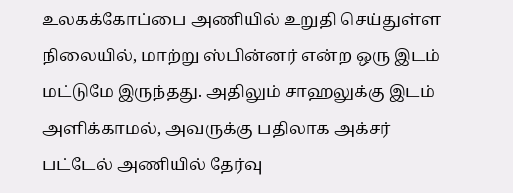உலகக்கோப்பை அணியில் உறுதி செய்துள்ள நிலையில், மாற்று ஸ்பின்னர் என்ற ஒரு இடம் மட்டுமே இருந்தது. அதிலும் சாஹலுக்கு இடம் அளிக்காமல், அவருக்கு பதிலாக அக்சர் பட்டேல் அணியில் தேர்வு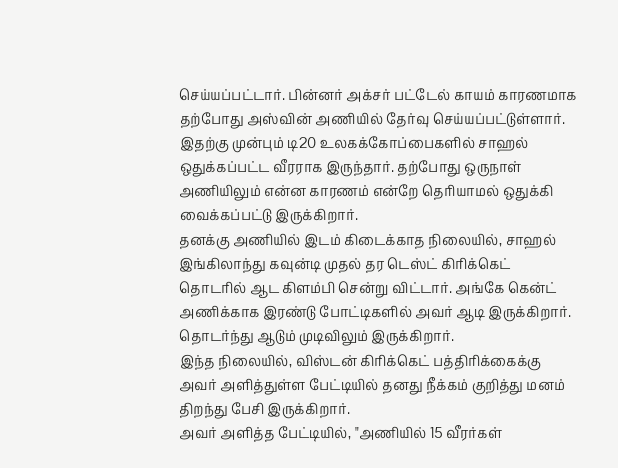செய்யப்பட்டார். பின்னர் அக்சர் பட்டேல் காயம் காரணமாக தற்போது அஸ்வின் அணியில் தேர்வு செய்யப்பட்டுள்ளார்.
இதற்கு முன்பும் டி20 உலகக்கோப்பைகளில் சாஹல் ஒதுக்கப்பட்ட வீரராக இருந்தார். தற்போது ஒருநாள் அணியிலும் என்ன காரணம் என்றே தெரியாமல் ஒதுக்கி வைக்கப்பட்டு இருக்கிறார்.
தனக்கு அணியில் இடம் கிடைக்காத நிலையில், சாஹல் இங்கிலாந்து கவுன்டி முதல் தர டெஸ்ட் கிரிக்கெட் தொடரில் ஆட கிளம்பி சென்று விட்டார். அங்கே கென்ட் அணிக்காக இரண்டு போட்டிகளில் அவர் ஆடி இருக்கிறார். தொடர்ந்து ஆடும் முடிவிலும் இருக்கிறார்.
இந்த நிலையில், விஸ்டன் கிரிக்கெட் பத்திரிக்கைக்கு அவர் அளித்துள்ள பேட்டியில் தனது நீக்கம் குறித்து மனம் திறந்து பேசி இருக்கிறார்.
அவர் அளித்த பேட்டியில், "அணியில் 15 வீரர்கள்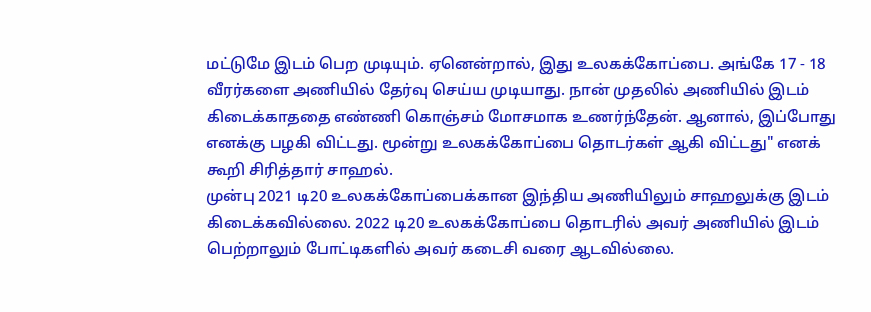மட்டுமே இடம் பெற முடியும். ஏனென்றால், இது உலகக்கோப்பை. அங்கே 17 - 18 வீரர்களை அணியில் தேர்வு செய்ய முடியாது. நான் முதலில் அணியில் இடம் கிடைக்காததை எண்ணி கொஞ்சம் மோசமாக உணர்ந்தேன். ஆனால், இப்போது எனக்கு பழகி விட்டது. மூன்று உலகக்கோப்பை தொடர்கள் ஆகி விட்டது" எனக் கூறி சிரித்தார் சாஹல்.
முன்பு 2021 டி20 உலகக்கோப்பைக்கான இந்திய அணியிலும் சாஹலுக்கு இடம் கிடைக்கவில்லை. 2022 டி20 உலகக்கோப்பை தொடரில் அவர் அணியில் இடம் பெற்றாலும் போட்டிகளில் அவர் கடைசி வரை ஆடவில்லை.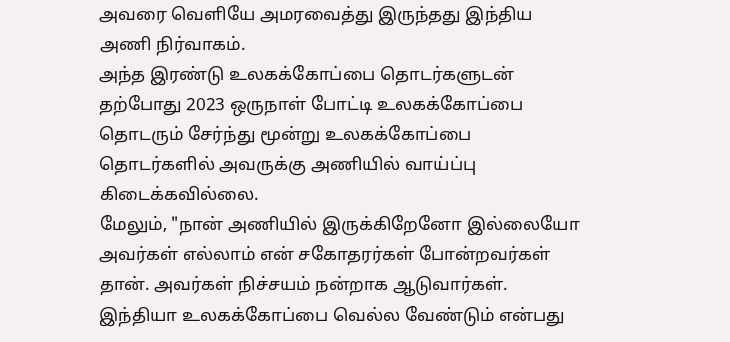அவரை வெளியே அமரவைத்து இருந்தது இந்திய அணி நிர்வாகம்.
அந்த இரண்டு உலகக்கோப்பை தொடர்களுடன் தற்போது 2023 ஒருநாள் போட்டி உலகக்கோப்பை தொடரும் சேர்ந்து மூன்று உலகக்கோப்பை தொடர்களில் அவருக்கு அணியில் வாய்ப்பு கிடைக்கவில்லை.
மேலும், "நான் அணியில் இருக்கிறேனோ இல்லையோ அவர்கள் எல்லாம் என் சகோதரர்கள் போன்றவர்கள் தான். அவர்கள் நிச்சயம் நன்றாக ஆடுவார்கள். இந்தியா உலகக்கோப்பை வெல்ல வேண்டும் என்பது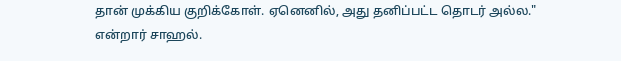தான் முக்கிய குறிக்கோள். ஏனெனில், அது தனிப்பட்ட தொடர் அல்ல." என்றார் சாஹல்.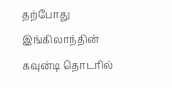தற்போது இங்கிலாந்தின் கவுன்டி தொடரில்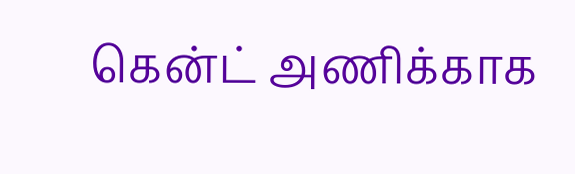கென்ட் அணிக்காக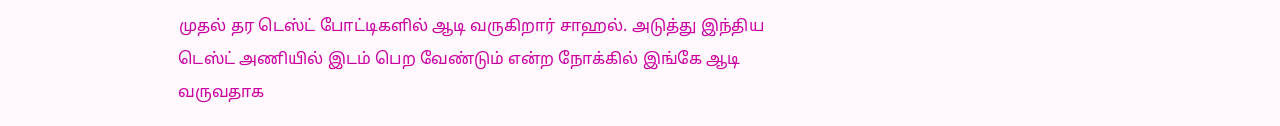முதல் தர டெஸ்ட் போட்டிகளில் ஆடி வருகிறார் சாஹல். அடுத்து இந்திய டெஸ்ட் அணியில் இடம் பெற வேண்டும் என்ற நோக்கில் இங்கே ஆடி வருவதாக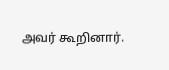அவர் கூறினார்.